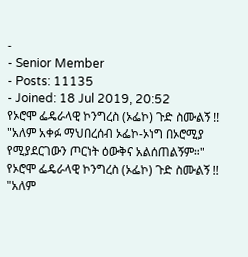-
- Senior Member
- Posts: 11135
- Joined: 18 Jul 2019, 20:52
የኦሮሞ ፌዴራላዊ ኮንግረስ (ኦፌኮ) ጉድ ስሙልኝ !! "አለም አቀፉ ማህበረሰብ ኦፌኮ-ኦነግ በኦሮሚያ የሚያደርገውን ጦርነት ዕውቅና አልሰጠልኝም።"
የኦሮሞ ፌዴራላዊ ኮንግረስ (ኦፌኮ) ጉድ ስሙልኝ !! "አለም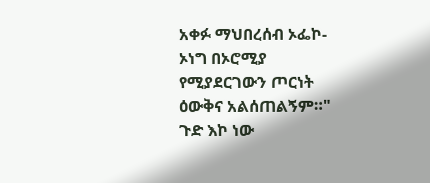አቀፉ ማህበረሰብ ኦፌኮ-ኦነግ በኦሮሚያ የሚያደርገውን ጦርነት ዕውቅና አልሰጠልኝም።" ጉድ እኮ ነው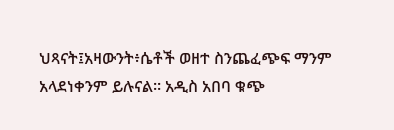ህጻናት፤አዛውንት፥ሴቶች ወዘተ ስንጨፈጭፍ ማንም አላደነቀንም ይሉናል። አዲስ አበባ ቁጭ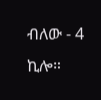ብለው - 4 ኪሎ።